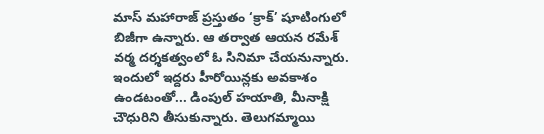మాస్ మహారాజ్ ప్రస్తుతం ‘క్రాక్’ షూటింగులో బిజీగా ఉన్నారు. ఆ తర్వాత ఆయన రమేశ్ వర్మ దర్శకత్వంలో ఓ సినిమా చేయనున్నారు. ఇందులో ఇద్దరు హీరోయిన్లకు అవకాశం ఉండటంతో... డింపుల్ హయాతి, మీనాక్షి చౌధురిని తీసుకున్నారు. తెలుగమ్మాయి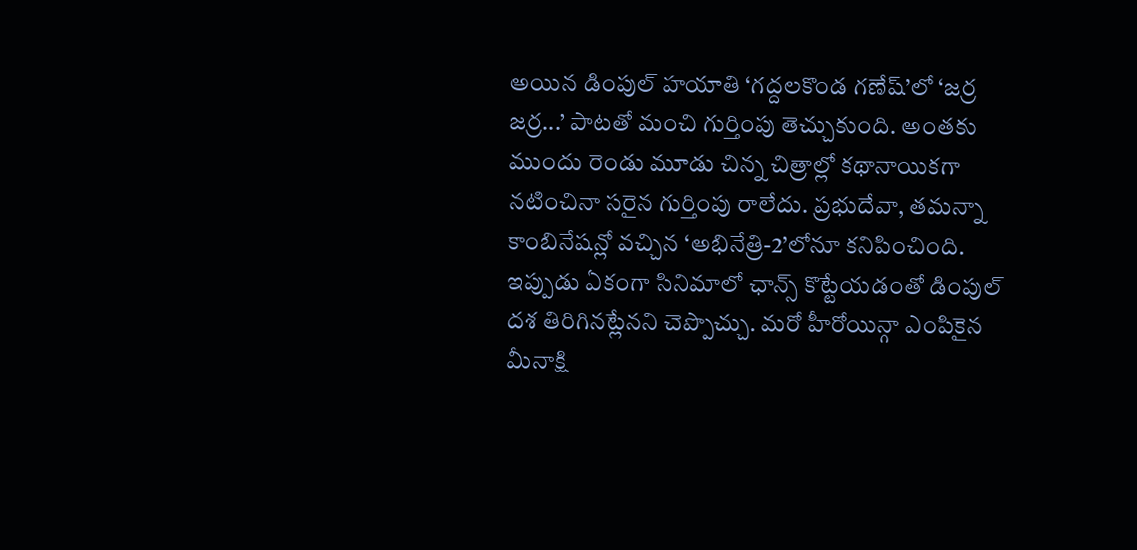అయిన డింపుల్ హయాతి ‘గద్దలకొండ గణేష్’లో ‘జర్ర జర్ర...’ పాటతో మంచి గుర్తింపు తెచ్చుకుంది. అంతకు ముందు రెండు మూడు చిన్న చిత్రాల్లో కథానాయికగా నటించినా సరైన గుర్తింపు రాలేదు. ప్రభుదేవా, తమన్నా కాంబినేషన్లో వచ్చిన ‘అభినేత్రి-2’లోనూ కనిపించింది. ఇప్పుడు ఏకంగా సినిమాలో ఛాన్స్ కొట్టేయడంతో డింపుల్ దశ తిరిగినట్లేనని చెప్పొచ్చు. మరో హీరోయిన్గా ఎంపికైన మీనాక్షి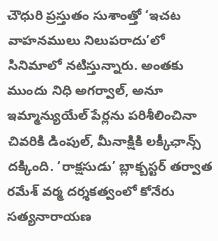చౌధురి ప్రస్తుతం సుశాంత్తో ‘ఇచట వాహనములు నిలుపరాదు’లో సినిమాలో నటిస్తున్నారు. అంతకు ముందు నిధి అగర్వాల్, అనూ ఇమ్మాన్యుయేల్ పేర్లను పరిశీలించినా చివరికి డింపుల్, మీనాక్షికి లక్కీఛాన్స్ దక్కింది. ‘రాక్షసుడు’ బ్లాక్బస్టర్ తర్వాత రమేశ్ వర్మ దర్శకత్వంలో కోనేరు సత్యనారాయణ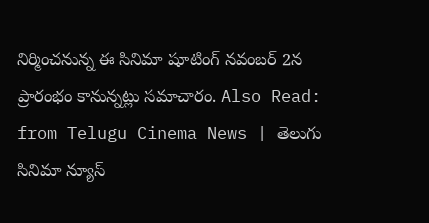నిర్మించనున్న ఈ సినిమా షూటింగ్ నవంబర్ 2న ప్రారంభం కానున్నట్లు సమాచారం. Also Read:
from Telugu Cinema News | తెలుగు సినిమా న్యూస్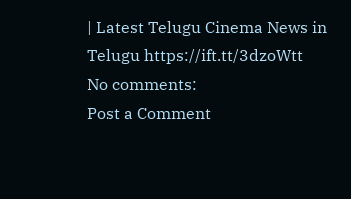| Latest Telugu Cinema News in Telugu https://ift.tt/3dzoWtt
No comments:
Post a Comment